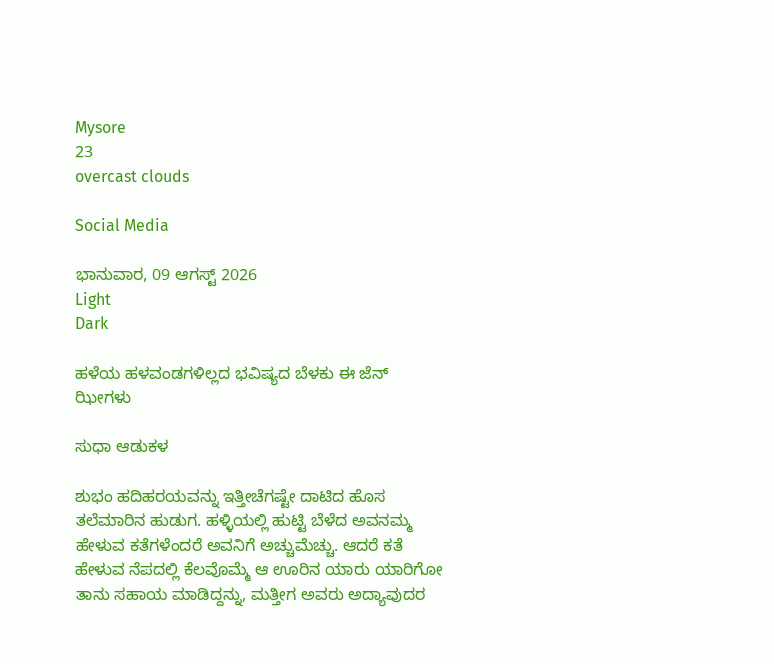Mysore
23
overcast clouds

Social Media

ಭಾನುವಾರ, 09 ಆಗಸ್ಟ್ 2026
Light
Dark

ಹಳೆಯ ಹಳವಂಡಗಳಿಲ್ಲದ ಭವಿಷ್ಯದ ಬೆಳಕು ಈ ಜೆನ್ ಝೀಗಳು

ಸುಧಾ ಆಡುಕಳ

ಶುಭಂ ಹದಿಹರಯವನ್ನು ಇತ್ತೀಚೆಗಷ್ಟೇ ದಾಟಿದ ಹೊಸ ತಲೆಮಾರಿನ ಹುಡುಗ. ಹಳ್ಳಿಯಲ್ಲಿ ಹುಟ್ಟಿ ಬೆಳೆದ ಅವನಮ್ಮ ಹೇಳುವ ಕತೆಗಳೆಂದರೆ ಅವನಿಗೆ ಅಚ್ಚುಮೆಚ್ಚು. ಆದರೆ ಕತೆ ಹೇಳುವ ನೆಪದಲ್ಲಿ ಕೆಲವೊಮ್ಮೆ ಆ ಊರಿನ ಯಾರು ಯಾರಿಗೋ ತಾನು ಸಹಾಯ ಮಾಡಿದ್ದನ್ನು, ಮತ್ತೀಗ ಅವರು ಅದ್ಯಾವುದರ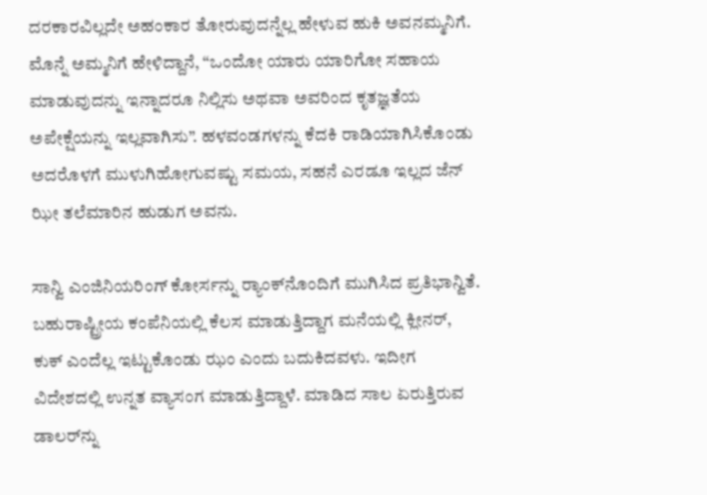ದರಕಾರವಿಲ್ಲದೇ ಅಹಂಕಾರ ತೋರುವುದನ್ನೆಲ್ಲ ಹೇಳುವ ಹುಕಿ ಅವನಮ್ಮನಿಗೆ. ಮೊನ್ನೆ ಅಮ್ಮನಿಗೆ ಹೇಳಿದ್ದಾನೆ, “ಒಂದೋ ಯಾರು ಯಾರಿಗೋ ಸಹಾಯ ಮಾಡುವುದನ್ನು ಇನ್ನಾದರೂ ನಿಲ್ಲಿಸು ಅಥವಾ ಅವರಿಂದ ಕೃತಜ್ಞತೆಯ ಅಪೇಕ್ಷೆಯನ್ನು ಇಲ್ಲವಾಗಿಸು”. ಹಳವಂಡಗಳನ್ನು ಕೆದಕಿ ರಾಡಿಯಾಗಿಸಿಕೊಂಡು ಅದರೊಳಗೆ ಮುಳುಗಿಹೋಗುವಷ್ಟು ಸಮಯ, ಸಹನೆ ಎರಡೂ ಇಲ್ಲದ ಜೆನ್ ಝೀ ತಲೆಮಾರಿನ ಹುಡುಗ ಅವನು.

ಸಾನ್ವಿ ಎಂಜಿನಿಯರಿಂಗ್ ಕೋರ್ಸನ್ನು ರ‍್ಯಾಂಕ್‌ನೊಂದಿಗೆ ಮುಗಿಸಿದ ಪ್ರತಿಭಾನ್ವಿತೆ. ಬಹುರಾಷ್ಟ್ರೀಯ ಕಂಪೆನಿಯಲ್ಲಿ ಕೆಲಸ ಮಾಡುತ್ತಿದ್ದಾಗ ಮನೆಯಲ್ಲಿ ಕ್ಲೀನರ್, ಕುಕ್ ಎಂದೆಲ್ಲ ಇಟ್ಟುಕೊಂಡು ಝಂ ಎಂದು ಬದುಕಿದವಳು. ಇದೀಗ ವಿದೇಶದಲ್ಲಿ ಉನ್ನತ ವ್ಯಾಸಂಗ ಮಾಡುತ್ತಿದ್ದಾಳೆ. ಮಾಡಿದ ಸಾಲ ಏರುತ್ತಿರುವ ಡಾಲರ್‌ನ್ನು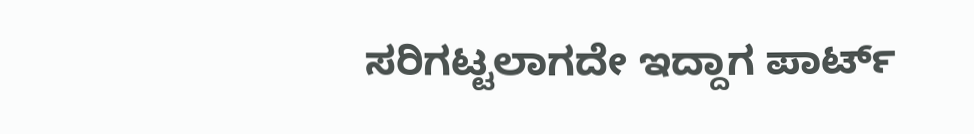ಸರಿಗಟ್ಟಲಾಗದೇ ಇದ್ದಾಗ ಪಾರ್ಟ್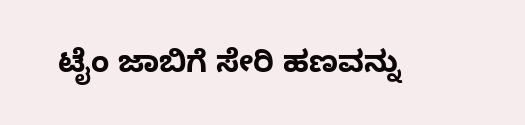ಟೈಂ ಜಾಬಿಗೆ ಸೇರಿ ಹಣವನ್ನು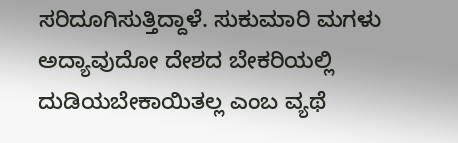ಸರಿದೂಗಿಸುತ್ತಿದ್ದಾಳೆ. ಸುಕುಮಾರಿ ಮಗಳು ಅದ್ಯಾವುದೋ ದೇಶದ ಬೇಕರಿಯಲ್ಲಿ ದುಡಿಯಬೇಕಾಯಿತಲ್ಲ ಎಂಬ ವ್ಯಥೆ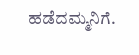ಹಡೆದಮ್ಮನಿಗೆ.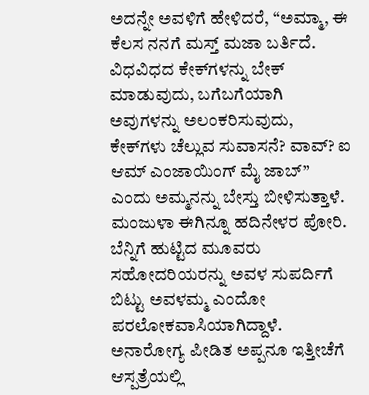ಅದನ್ನೇ ಅವಳಿಗೆ ಹೇಳಿದರೆ, “ಅಮ್ಮಾ, ಈ ಕೆಲಸ ನನಗೆ ಮಸ್ತ್ ಮಜಾ ಬರ್ತಿದೆ. ವಿಧವಿಧದ ಕೇಕ್‌ಗಳನ್ನು ಬೇಕ್ ಮಾಡುವುದು, ಬಗೆಬಗೆಯಾಗಿ ಅವುಗಳನ್ನು ಅಲಂಕರಿಸುವುದು, ಕೇಕ್‌ಗಳು ಚೆಲ್ಲುವ ಸುವಾಸನೆ? ವಾವ್? ಐ ಆಮ್ ಎಂಜಾಯಿಂಗ್ ಮೈ ಜಾಬ್” ಎಂದು ಅಮ್ಮನನ್ನು ಬೇಸ್ತು ಬೀಳಿಸುತ್ತಾಳೆ. ಮಂಜುಳಾ ಈಗಿನ್ನೂ ಹದಿನೇಳರ ಪೋರಿ. ಬೆನ್ನಿಗೆ ಹುಟ್ಟಿದ ಮೂವರು ಸಹೋದರಿಯರನ್ನು ಅವಳ ಸುಪರ್ದಿಗೆ ಬಿಟ್ಟು ಅವಳಮ್ಮ ಎಂದೋ ಪರಲೋಕವಾಸಿಯಾಗಿದ್ದಾಳೆ. ಅನಾರೋಗ್ಯ ಪೀಡಿತ ಅಪ್ಪನೂ ಇತ್ತೀಚೆಗೆ ಆಸ್ಪತ್ರೆಯಲ್ಲಿ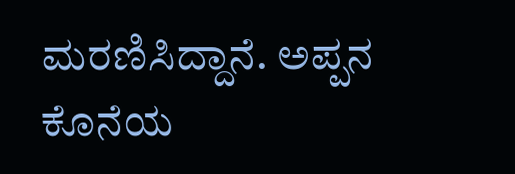ಮರಣಿಸಿದ್ದಾನೆ. ಅಪ್ಪನ ಕೊನೆಯ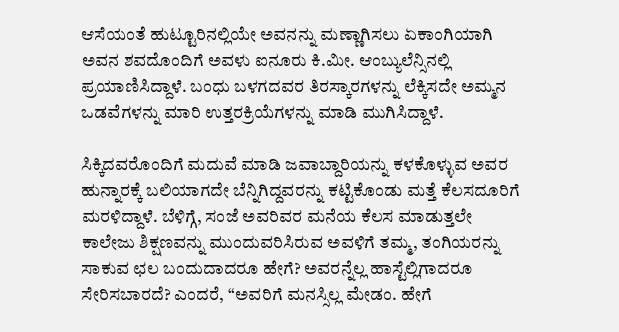ಆಸೆಯಂತೆ ಹುಟ್ಟೂರಿನಲ್ಲಿಯೇ ಅವನನ್ನು ಮಣ್ಣಾಗಿಸಲು ಏಕಾಂಗಿಯಾಗಿ ಅವನ ಶವದೊಂದಿಗೆ ಅವಳು ಐನೂರು ಕಿ.ಮೀ. ಆಂಬ್ಯುಲೆನ್ಸಿನಲ್ಲಿ ಪ್ರಯಾಣಿಸಿದ್ದಾಳೆ. ಬಂಧು ಬಳಗದವರ ತಿರಸ್ಕಾರಗಳನ್ನು ಲೆಕ್ಕಿಸದೇ ಅಮ್ಮನ ಒಡವೆಗಳನ್ನು ಮಾರಿ ಉತ್ತರಕ್ರಿಯೆಗಳನ್ನು ಮಾಡಿ ಮುಗಿಸಿದ್ದಾಳೆ.

ಸಿಕ್ಕಿದವರೊಂದಿಗೆ ಮದುವೆ ಮಾಡಿ ಜವಾಬ್ದಾರಿಯನ್ನು ಕಳಕೊಳ್ಳುವ ಅವರ ಹುನ್ನಾರಕ್ಕೆ ಬಲಿಯಾಗದೇ ಬೆನ್ನಿಗಿದ್ದವರನ್ನು ಕಟ್ಟಿಕೊಂಡು ಮತ್ತೆ ಕೆಲಸದೂರಿಗೆ ಮರಳಿದ್ದಾಳೆ. ಬೆಳಿಗ್ಗೆ, ಸಂಜೆ ಅವರಿವರ ಮನೆಯ ಕೆಲಸ ಮಾಡುತ್ತಲೇ ಕಾಲೇಜು ಶಿಕ್ಷಣವನ್ನು ಮುಂದುವರಿಸಿರುವ ಅವಳಿಗೆ ತಮ್ಮ, ತಂಗಿಯರನ್ನು ಸಾಕುವ ಛಲ ಬಂದುದಾದರೂ ಹೇಗೆ? ಅವರನ್ನೆಲ್ಲ ಹಾಸ್ಟೆಲ್ಲಿಗಾದರೂ ಸೇರಿಸಬಾರದೆ? ಎಂದರೆ, “ಅವರಿಗೆ ಮನಸ್ಸಿಲ್ಲ ಮೇಡಂ. ಹೇಗೆ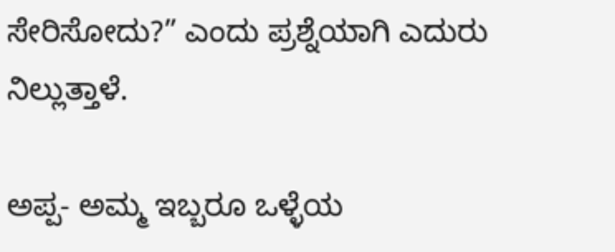ಸೇರಿಸೋದು?” ಎಂದು ಪ್ರಶ್ನೆಯಾಗಿ ಎದುರು ನಿಲ್ಲುತ್ತಾಳೆ.

ಅಪ್ಪ- ಅಮ್ಮ ಇಬ್ಬರೂ ಒಳ್ಳೆಯ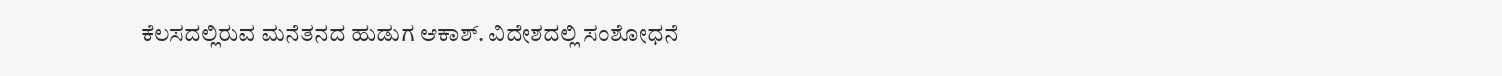ಕೆಲಸದಲ್ಲಿರುವ ಮನೆತನದ ಹುಡುಗ ಆಕಾಶ್. ವಿದೇಶದಲ್ಲಿ ಸಂಶೋಧನೆ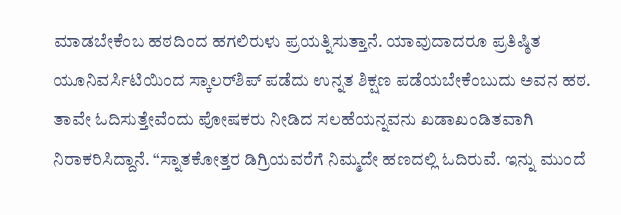ಮಾಡಬೇಕೆಂಬ ಹಠದಿಂದ ಹಗಲಿರುಳು ಪ್ರಯತ್ನಿಸುತ್ತಾನೆ. ಯಾವುದಾದರೂ ಪ್ರತಿಷ್ಠಿತ ಯೂನಿವರ್ಸಿಟಿಯಿಂದ ಸ್ಕಾಲರ್‌ಶಿಪ್ ಪಡೆದು ಉನ್ನತ ಶಿಕ್ಷಣ ಪಡೆಯಬೇಕೆಂಬುದು ಅವನ ಹಠ. ತಾವೇ ಓದಿಸುತ್ತೇವೆಂದು ಪೋಷಕರು ನೀಡಿದ ಸಲಹೆಯನ್ನವನು ಖಡಾಖಂಡಿತವಾಗಿ ನಿರಾಕರಿಸಿದ್ದಾನೆ. “ಸ್ನಾತಕೋತ್ತರ ಡಿಗ್ರಿಯವರೆಗೆ ನಿಮ್ಮದೇ ಹಣದಲ್ಲಿ ಓದಿರುವೆ. ಇನ್ನು ಮುಂದೆ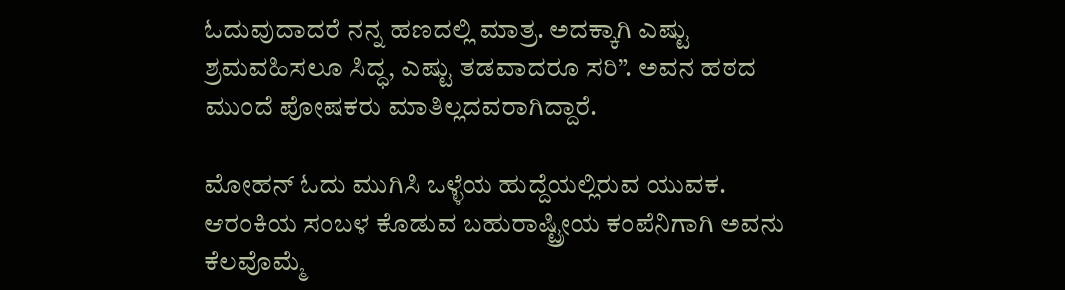ಓದುವುದಾದರೆ ನನ್ನ ಹಣದಲ್ಲಿ ಮಾತ್ರ. ಅದಕ್ಕಾಗಿ ಎಷ್ಟು ಶ್ರಮವಹಿಸಲೂ ಸಿದ್ಧ, ಎಷ್ಟು ತಡವಾದರೂ ಸರಿ”. ಅವನ ಹಠದ ಮುಂದೆ ಪೋಷಕರು ಮಾತಿಲ್ಲದವರಾಗಿದ್ದಾರೆ.

ಮೋಹನ್ ಓದು ಮುಗಿಸಿ ಒಳ್ಳೆಯ ಹುದ್ದೆಯಲ್ಲಿರುವ ಯುವಕ. ಆರಂಕಿಯ ಸಂಬಳ ಕೊಡುವ ಬಹುರಾಷ್ಟ್ರೀಯ ಕಂಪೆನಿಗಾಗಿ ಅವನು ಕೆಲವೊಮ್ಮೆ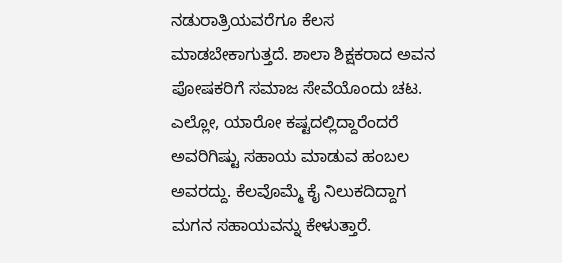ನಡುರಾತ್ರಿಯವರೆಗೂ ಕೆಲಸ ಮಾಡಬೇಕಾಗುತ್ತದೆ. ಶಾಲಾ ಶಿಕ್ಷಕರಾದ ಅವನ ಪೋಷಕರಿಗೆ ಸಮಾಜ ಸೇವೆಯೊಂದು ಚಟ. ಎಲ್ಲೋ, ಯಾರೋ ಕಷ್ಟದಲ್ಲಿದ್ದಾರೆಂದರೆ ಅವರಿಗಿಷ್ಟು ಸಹಾಯ ಮಾಡುವ ಹಂಬಲ ಅವರದ್ದು. ಕೆಲವೊಮ್ಮೆ ಕೈ ನಿಲುಕದಿದ್ದಾಗ ಮಗನ ಸಹಾಯವನ್ನು ಕೇಳುತ್ತಾರೆ.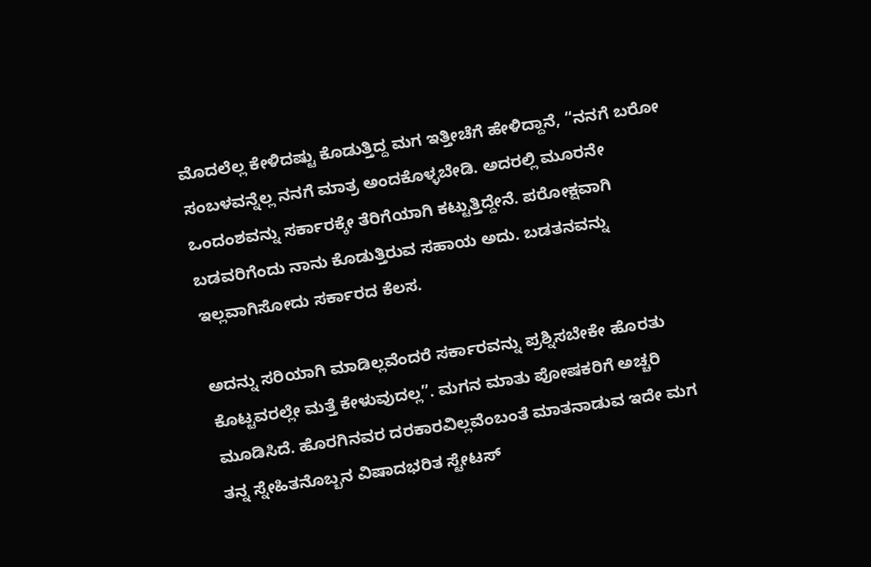ಮೊದಲೆಲ್ಲ ಕೇಳಿದಷ್ಟು ಕೊಡುತ್ತಿದ್ದ ಮಗ ಇತ್ತೀಚೆಗೆ ಹೇಳಿದ್ದಾನೆ, “ನನಗೆ ಬರೋ ಸಂಬಳವನ್ನೆಲ್ಲ ನನಗೆ ಮಾತ್ರ ಅಂದಕೊಳ್ಳಬೇಡಿ. ಅದರಲ್ಲಿ ಮೂರನೇ ಒಂದಂಶವನ್ನು ಸರ್ಕಾರಕ್ಕೇ ತೆರಿಗೆಯಾಗಿ ಕಟ್ಟುತ್ತಿದ್ದೇನೆ. ಪರೋಕ್ಷವಾಗಿ ಬಡವರಿಗೆಂದು ನಾನು ಕೊಡುತ್ತಿರುವ ಸಹಾಯ ಅದು. ಬಡತನವನ್ನು ಇಲ್ಲವಾಗಿಸೋದು ಸರ್ಕಾರದ ಕೆಲಸ.

ಅದನ್ನು ಸರಿಯಾಗಿ ಮಾಡಿಲ್ಲವೆಂದರೆ ಸರ್ಕಾರವನ್ನು ಪ್ರಶ್ನಿಸಬೇಕೇ ಹೊರತು ಕೊಟ್ಟವರಲ್ಲೇ ಮತ್ತೆ ಕೇಳುವುದಲ್ಲ”. ಮಗನ ಮಾತು ಪೋಷಕರಿಗೆ ಅಚ್ಚರಿ ಮೂಡಿಸಿದೆ. ಹೊರಗಿನವರ ದರಕಾರವಿಲ್ಲವೆಂಬಂತೆ ಮಾತನಾಡುವ ಇದೇ ಮಗ ತನ್ನ ಸ್ನೇಹಿತನೊಬ್ಬನ ವಿಷಾದಭರಿತ ಸ್ಟೇಟಸ್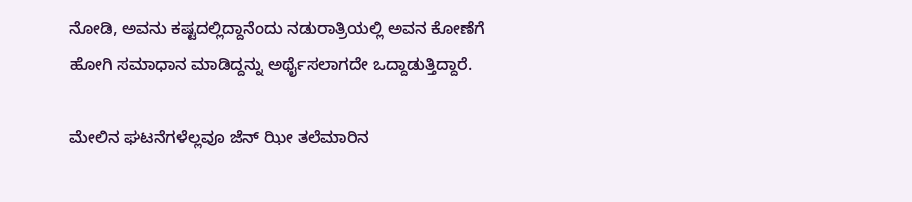ನೋಡಿ, ಅವನು ಕಷ್ಟದಲ್ಲಿದ್ದಾನೆಂದು ನಡುರಾತ್ರಿಯಲ್ಲಿ ಅವನ ಕೋಣೆಗೆ ಹೋಗಿ ಸಮಾಧಾನ ಮಾಡಿದ್ದನ್ನು ಅರ್ಥೈಸಲಾಗದೇ ಒದ್ದಾಡುತ್ತಿದ್ದಾರೆ.

ಮೇಲಿನ ಘಟನೆಗಳೆಲ್ಲವೂ ಜೆನ್ ಝೀ ತಲೆಮಾರಿನ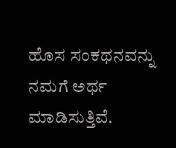ಹೊಸ ಸಂಕಥನವನ್ನು ನಮಗೆ ಅರ್ಥ ಮಾಡಿಸುತ್ತಿವೆ.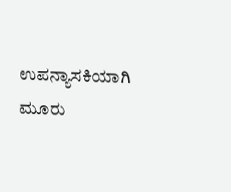ಉಪನ್ಯಾಸಕಿಯಾಗಿ ಮೂರು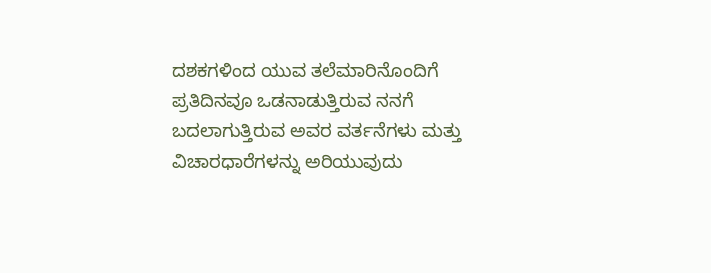ದಶಕಗಳಿಂದ ಯುವ ತಲೆಮಾರಿನೊಂದಿಗೆ ಪ್ರತಿದಿನವೂ ಒಡನಾಡುತ್ತಿರುವ ನನಗೆ ಬದಲಾಗುತ್ತಿರುವ ಅವರ ವರ್ತನೆಗಳು ಮತ್ತು ವಿಚಾರಧಾರೆಗಳನ್ನು ಅರಿಯುವುದು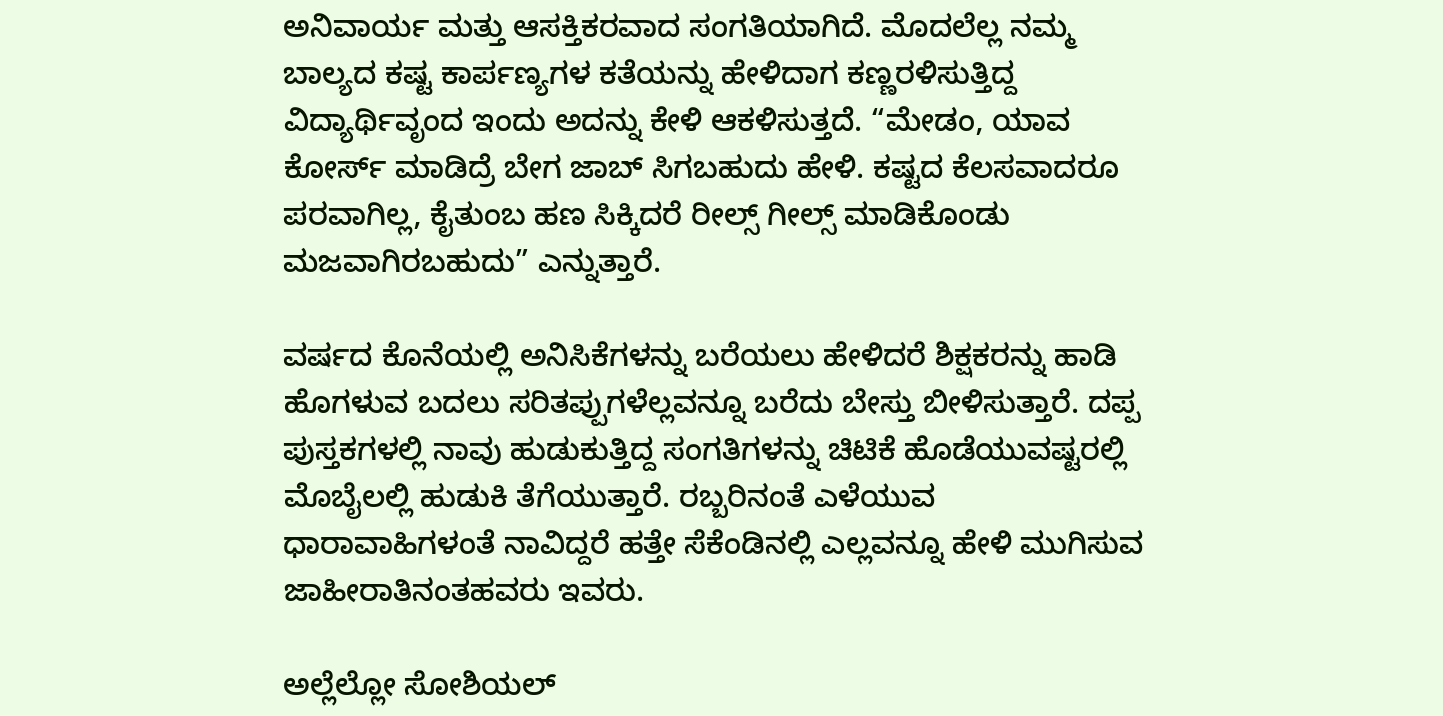ಅನಿವಾರ್ಯ ಮತ್ತು ಆಸಕ್ತಿಕರವಾದ ಸಂಗತಿಯಾಗಿದೆ. ಮೊದಲೆಲ್ಲ ನಮ್ಮ ಬಾಲ್ಯದ ಕಷ್ಟ ಕಾರ್ಪಣ್ಯಗಳ ಕತೆಯನ್ನು ಹೇಳಿದಾಗ ಕಣ್ಣರಳಿಸುತ್ತಿದ್ದ ವಿದ್ಯಾರ್ಥಿವೃಂದ ಇಂದು ಅದನ್ನು ಕೇಳಿ ಆಕಳಿಸುತ್ತದೆ. “ಮೇಡಂ, ಯಾವ ಕೋರ್ಸ್ ಮಾಡಿದ್ರೆ ಬೇಗ ಜಾಬ್ ಸಿಗಬಹುದು ಹೇಳಿ. ಕಷ್ಟದ ಕೆಲಸವಾದರೂ ಪರವಾಗಿಲ್ಲ, ಕೈತುಂಬ ಹಣ ಸಿಕ್ಕಿದರೆ ರೀಲ್ಸ್ ಗೀಲ್ಸ್ ಮಾಡಿಕೊಂಡು ಮಜವಾಗಿರಬಹುದು” ಎನ್ನುತ್ತಾರೆ.

ವರ್ಷದ ಕೊನೆಯಲ್ಲಿ ಅನಿಸಿಕೆಗಳನ್ನು ಬರೆಯಲು ಹೇಳಿದರೆ ಶಿಕ್ಷಕರನ್ನು ಹಾಡಿ ಹೊಗಳುವ ಬದಲು ಸರಿತಪ್ಪುಗಳೆಲ್ಲವನ್ನೂ ಬರೆದು ಬೇಸ್ತು ಬೀಳಿಸುತ್ತಾರೆ. ದಪ್ಪ ಪುಸ್ತಕಗಳಲ್ಲಿ ನಾವು ಹುಡುಕುತ್ತಿದ್ದ ಸಂಗತಿಗಳನ್ನು ಚಿಟಿಕೆ ಹೊಡೆಯುವಷ್ಟರಲ್ಲಿ ಮೊಬೈಲಲ್ಲಿ ಹುಡುಕಿ ತೆಗೆಯುತ್ತಾರೆ. ರಬ್ಬರಿನಂತೆ ಎಳೆಯುವ ಧಾರಾವಾಹಿಗಳಂತೆ ನಾವಿದ್ದರೆ ಹತ್ತೇ ಸೆಕೆಂಡಿನಲ್ಲಿ ಎಲ್ಲವನ್ನೂ ಹೇಳಿ ಮುಗಿಸುವ ಜಾಹೀರಾತಿನಂತಹವರು ಇವರು.

ಅಲ್ಲೆಲ್ಲೋ ಸೋಶಿಯಲ್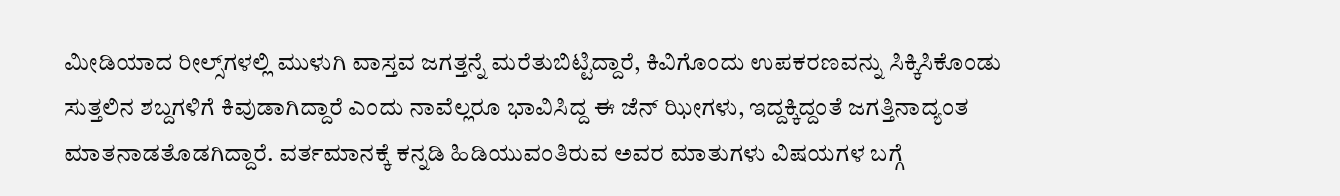ಮೀಡಿಯಾದ ರೀಲ್ಸ್‌ಗಳಲ್ಲಿ ಮುಳುಗಿ ವಾಸ್ತವ ಜಗತ್ತನ್ನೆ ಮರೆತುಬಿಟ್ಟಿದ್ದಾರೆ, ಕಿವಿಗೊಂದು ಉಪಕರಣವನ್ನು ಸಿಕ್ಕಿಸಿಕೊಂಡು ಸುತ್ತಲಿನ ಶಬ್ದಗಳಿಗೆ ಕಿವುಡಾಗಿದ್ದಾರೆ ಎಂದು ನಾವೆಲ್ಲರೂ ಭಾವಿಸಿದ್ದ ಈ ಜೆನ್ ಝೀಗಳು, ಇದ್ದಕ್ಕಿದ್ದಂತೆ ಜಗತ್ತಿನಾದ್ಯಂತ ಮಾತನಾಡತೊಡಗಿದ್ದಾರೆ. ವರ್ತಮಾನಕ್ಕೆ ಕನ್ನಡಿ ಹಿಡಿಯುವಂತಿರುವ ಅವರ ಮಾತುಗಳು ವಿಷಯಗಳ ಬಗ್ಗೆ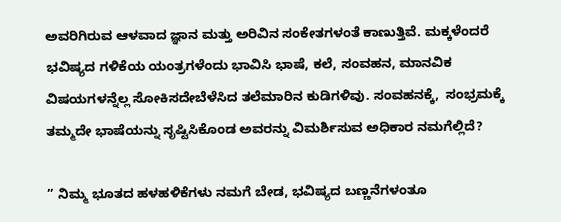ಅವರಿಗಿರುವ ಆಳವಾದ ಜ್ಞಾನ ಮತ್ತು ಅರಿವಿನ ಸಂಕೇತಗಳಂತೆ ಕಾಣುತ್ತಿವೆ. ಮಕ್ಕಳೆಂದರೆ ಭವಿಷ್ಯದ ಗಳಿಕೆಯ ಯಂತ್ರಗಳೆಂದು ಭಾವಿಸಿ ಭಾಷೆ, ಕಲೆ, ಸಂವಹನ, ಮಾನವಿಕ ವಿಷಯಗಳನ್ನೆಲ್ಲ ಸೋಕಿಸದೇಬೆಳೆಸಿದ ತಲೆಮಾರಿನ ಕುಡಿಗಳಿವು. ಸಂವಹನಕ್ಕೆ,  ಸಂಭ್ರಮಕ್ಕೆ ತಮ್ಮದೇ ಭಾಷೆಯನ್ನು ಸೃಷ್ಟಿಸಿಕೊಂಡ ಅವರನ್ನು ವಿಮರ್ಶಿಸುವ ಅಧಿಕಾರ ನಮಗೆಲ್ಲಿದೆ?

” ನಿಮ್ಮ ಭೂತದ ಹಳಹಳಿಕೆಗಳು ನಮಗೆ ಬೇಡ, ಭವಿಷ್ಯದ ಬಣ್ಣನೆಗಳಂತೂ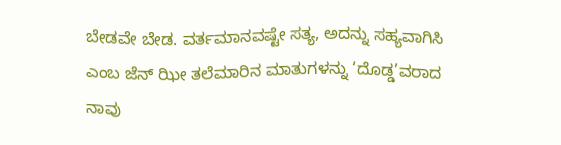ಬೇಡವೇ ಬೇಡ. ವರ್ತಮಾನವಷ್ಟೇ ಸತ್ಯ, ಅದನ್ನು ಸಹ್ಯವಾಗಿಸಿ ಎಂಬ ಜೆನ್ ಝೀ ತಲೆಮಾರಿನ ಮಾತುಗಳನ್ನು ‘ದೊಡ್ಡ’ವರಾದ ನಾವು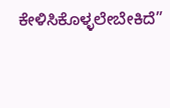ಕೇಳಿಸಿಕೊಳ್ಳಲೇಬೇಕಿದೆ”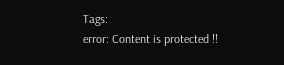Tags:
error: Content is protected !!